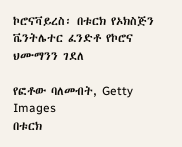ኮሮናቫይረስ፡ በቱርክ የኦክስጅን ቬንትሌተር ፈንድቶ የኮሮና ህሙማንን ገደለ

የፎቶው ባለመብት, Getty Images
በቱርክ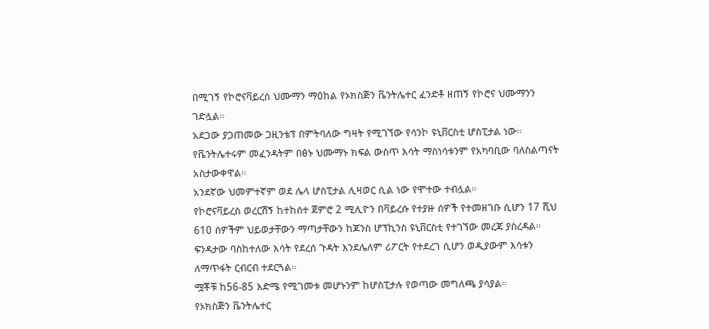በሚገኝ የኮሮናቫይረስ ህሙማን ማዕከል የኦክስጅን ቬንትሌተር ፈንድቶ ዘጠኝ የኮሮና ህሙማንን ገድሏል።
አደጋው ያጋጠመው ጋዚንቴፕ በምትባለው ግዛት የሚገኘው የሳንኮ ዩኒቨርስቲ ሆስፒታል ነው። የቬንትሌተሩም መፈንዳትም በፅኑ ህሙማኑ ክፍል ውስጥ እሳት ማስነሳቱንም የአካባቢው ባለስልጣናት አስታውቀዋል።
አንደኛው ህመምተኛም ወደ ሌላ ሆስፒታል ሊዛወር ሲል ነው የሞተው ተብሏል።
የኮሮናቫይረስ ወረርሽኝ ከተከሰተ ጀምሮ 2 ሚሊዮን በቫይረሱ የተያዙ ሰዎች የተመዘገቡ ሲሆን 17 ሺህ 610 ሰዎችም ህይወታቸውን ማጣታቸውን ከጆንስ ሆፕኪንስ ዩኒቨርስቲ የተገኘው መረጃ ያስረዳል።
ፍንዳታው ባስከተለው እሳት የደረሰ ጉዳት እንደሌለም ሪፖርት የተደረገ ሲሆን ወዲያውም እሳቱን ለማጥፋት ርብርብ ተደርጓል።
ሟቾቹ ከ56-85 እድሜ የሚገመቱ መሆኑንም ከሆስፒታሉ የወጣው መግለጫ ያሳያል።
የኦክስጅን ቬንትሌተር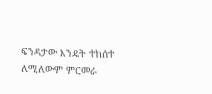ፍንዳታው እንዴት ተከሰተ ለሚለውም ምርመራ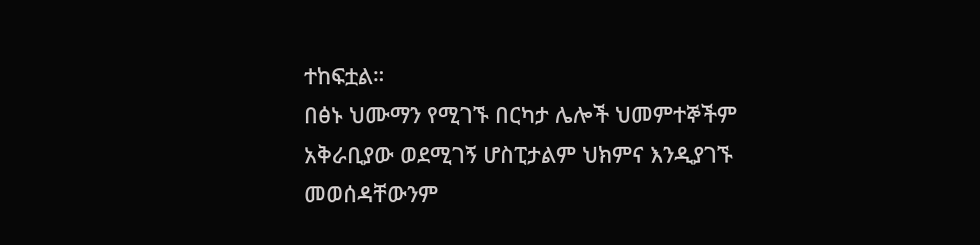ተከፍቷል።
በፅኑ ህሙማን የሚገኙ በርካታ ሌሎች ህመምተኞችም አቅራቢያው ወደሚገኝ ሆስፒታልም ህክምና እንዲያገኙ መወሰዳቸውንም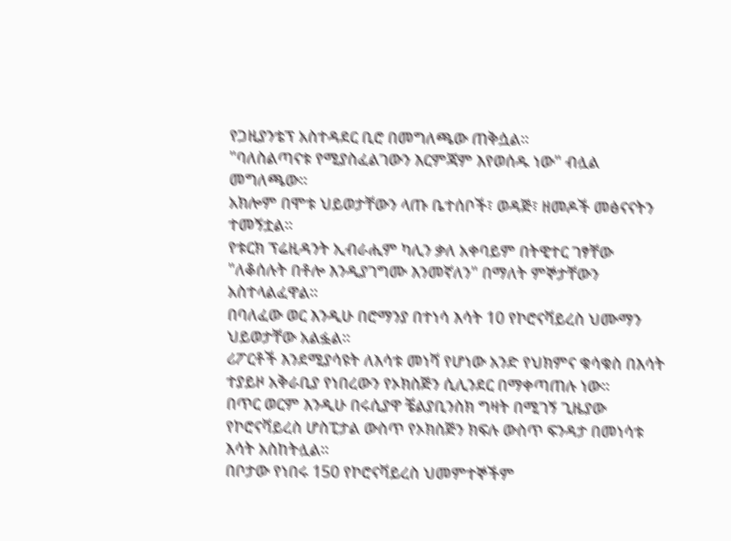የጋዚያንቴፕ አስተዳደር ቢሮ በመግለጫው ጠቅሷል።
"ባለስልጣናቱ የሚያስፈልገውን እርምጃም እየወሰዱ ነው" ብሏል መግለጫው።
አክሎም በሞቱ ህይወታቸውን ላጡ ቤተሰቦች፣ ወዳጅ፣ ዘመዶች መፅናናትን ተመኝቷል።
የቱርክ ፕሬዚዳንት ኢብራሒም ካሊን ቃለ አቀባይም በትዊተር ገፃቸው "ለቆሰሉት በቶሎ እንዲያገግሙ እንመኛለን" በማለት ምኞታቸውን አስተላልፈዋል።
በባለፈው ወር እንዲሁ በሮማንያ በተነሳ እሳት 10 የኮሮናቫይረስ ህሙማን ህይወታቸው አልፏል።
ሪፖርቶች እንደሚያሳዩት ለእሳቱ መነሻ የሆነው አንድ የህክምና ቁሳቁስ በእሳት ተያይዞ አቅራቢያ የነበረውን የኦክስጅን ሲሊንደር በማቀጣጠሉ ነው።
በጥር ወርም እንዲሁ በሩሲያዋ ቼልያቢንስክ ግዛት በሚገኝ ጊዜያው የኮሮናቫይረስ ሆስፒታል ውስጥ የኦክስጅን ክፍሉ ውስጥ ፍንዳታ በመነሳቱ እሳት አስከትሏል።
በቦታው የነበሩ 150 የኮሮናቫይረስ ህመምተኞችም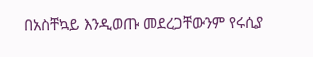በአስቸኳይ እንዲወጡ መደረጋቸውንም የሩሲያ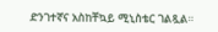ድንገተኛና አስከቸኳይ ሚኒስቴር ገልጿል።